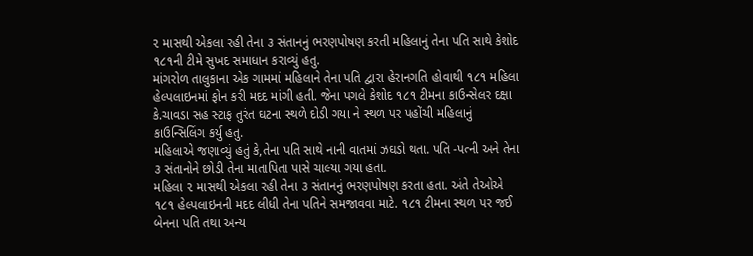૨ માસથી એકલા રહી તેના ૩ સંતાનનું ભરણપોષણ કરતી મહિલાનું તેના પતિ સાથે કેશોદ ૧૮૧ની ટીમે સુખદ સમાધાન કરાવ્યું હતુ.
માંગરોળ તાલુકાના એક ગામમાં મહિલાને તેના પતિ દ્વારા હેરાનગતિ હોવાથી ૧૮૧ મહિલા હેલ્પલાઇનમાં ફોન કરી મદદ માંગી હતી. જેના પગલે કેશોદ ૧૮૧ ટીમના કાઉન્સેલર દક્ષા કે.ચાવડા સહ સ્ટાફ તુરંત ઘટના સ્થળે દોડી ગયા ને સ્થળ પર પહોંચી મહિલાનું કાઉન્સિલિંગ કર્યુ હતુ.
મહિલાએ જણાવ્યું હતું કે,તેના પતિ સાથે નાની વાતમાં ઝઘડો થતા. પતિ -પત્ની અને તેના ૩ સંતાનોને છોડી તેના માતાપિતા પાસે ચાલ્યા ગયા હતા.
મહિલા ૨ માસથી એકલા રહી તેના ૩ સંતાનનું ભરણપોષણ કરતા હતા. અંતે તેઓએ ૧૮૧ હેલ્પલાઇનની મદદ લીધી તેના પતિને સમજાવવા માટે. ૧૮૧ ટીમના સ્થળ પર જઈ બેનના પતિ તથા અન્ય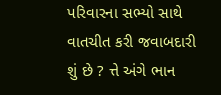પરિવારના સભ્યો સાથે વાતચીત કરી જવાબદારી શું છે ? ત્તે અંગે ભાન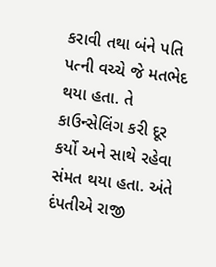કરાવી તથા બંને પતિ પત્ની વચ્ચે જે મતભેદ થયા હતા. તે કાઉન્સેલિંગ કરી દૂર કર્યો અને સાથે રહેવા સંમત થયા હતા. અંતે દંપતીએ રાજી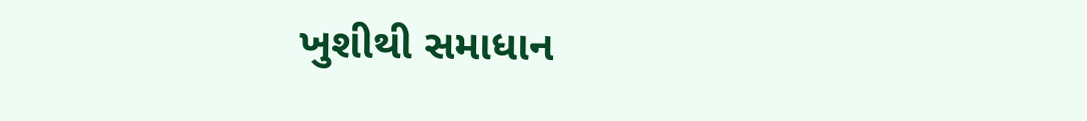ખુશીથી સમાધાન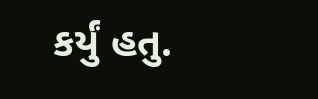કર્યું હતુ.